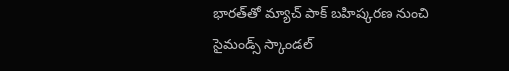భారత్‌తో మ్యాచ్ పాక్ బహిష్కరణ నుంచి సైమండ్స్ స్కాండల్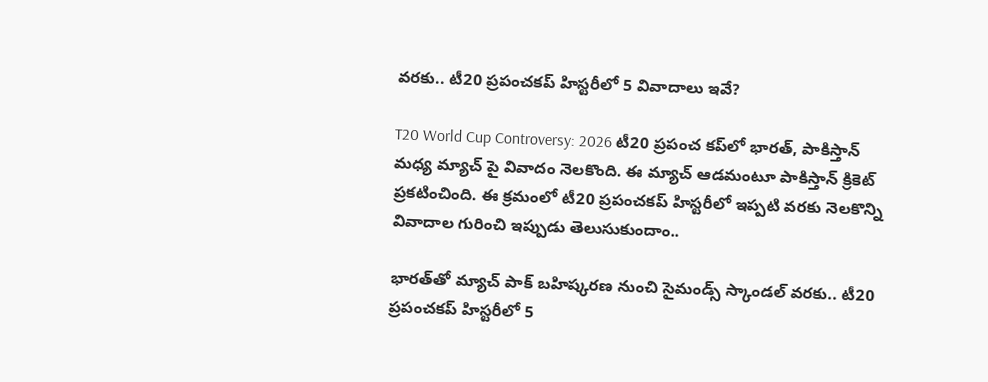వరకు.. టీ20 ప్రపంచకప్ హిస్టరీలో 5 వివాదాలు ఇవే?

T20 World Cup Controversy: 2026 టీ20 ప్రపంచ కప్‌లో భారత్, పాకిస్తాన్ మధ్య మ్యాచ్ పై వివాదం నెలకొంది. ఈ మ్యాచ్ ఆడమంటూ పాకిస్తాన్ క్రికెట్ ప్రకటించింది. ఈ క్రమంలో టీ20 ప్రపంచకప్ హిస్టరీలో ఇప్పటి వరకు నెలకొన్ని వివాదాల గురించి ఇప్పుడు తెలుసుకుందాం..

భారత్‌తో మ్యాచ్ పాక్ బహిష్కరణ నుంచి సైమండ్స్ స్కాండల్ వరకు.. టీ20 ప్రపంచకప్ హిస్టరీలో 5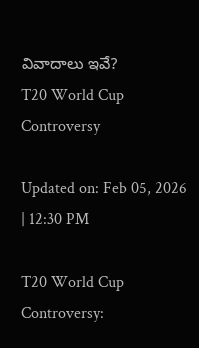వివాదాలు ఇవే?
T20 World Cup Controversy

Updated on: Feb 05, 2026 | 12:30 PM

T20 World Cup Controversy: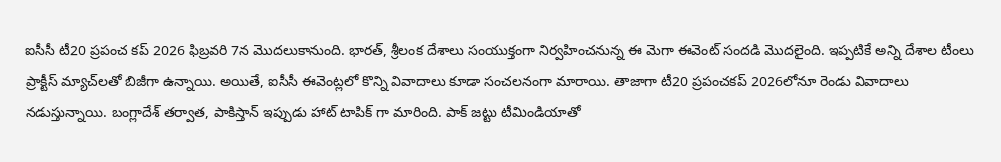ఐసీసీ టీ20 ప్రపంచ కప్ 2026 ఫిబ్రవరి 7న మొదలుకానుంది. భారత్, శ్రీలంక దేశాలు సంయుక్తంగా నిర్వహించనున్న ఈ మెగా ఈవెంట్ సందడి మొదలైంది. ఇప్పటికే అన్ని దేశాల టీంలు ప్రాక్టీస్ మ్యాచ్‌లతో బిజీగా ఉన్నాయి. అయితే, ఐసీసీ ఈవెంట్లలో కొన్ని వివాదాలు కూడా సంచలనంగా మారాయి. తాజాగా టీ20 ప్రపంచకప్ 2026లోనూ రెండు వివాదాలు నడుస్తున్నాయి. బంగ్లాదేశ్ తర్వాత, పాకిస్తాన్ ఇప్పుడు హాట్ టాపిక్ గా మారింది. పాక్ జట్టు టీమిండియాతో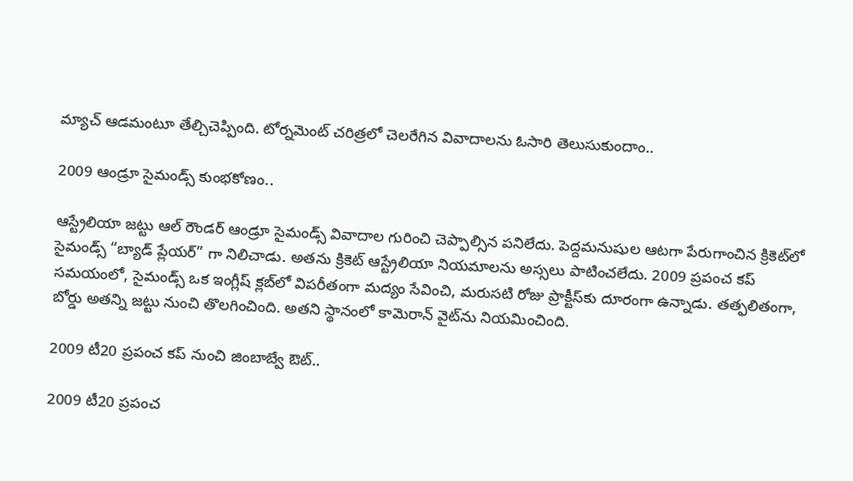మ్యాచ్‌ ఆడమంటూ తేల్చిచెప్పింది. టోర్నమెంట్ చరిత్రలో చెలరేగిన వివాదాలను ఓసారి తెలుసుకుందాం..

2009 ఆండ్రూ సైమండ్స్ కుంభకోణం..

ఆస్ట్రేలియా జట్టు ఆల్ రౌండర్ ఆండ్రూ సైమండ్స్ వివాదాల గురించి చెప్పాల్సిన పనిలేదు. పెద్దమనుషుల ఆటగా పేరుగాంచిన క్రికెట్‌లో సైమండ్స్ “బ్యాడ్ ప్లేయర్” గా నిలిచాడు. అతను క్రికెట్ ఆస్ట్రేలియా నియమాలను అస్సలు పాటించలేదు. 2009 ప్రపంచ కప్ సమయంలో, సైమండ్స్ ఒక ఇంగ్లీష్ క్లబ్‌లో విపరీతంగా మద్యం సేవించి, మరుసటి రోజు ప్రాక్టీస్‌కు దూరంగా ఉన్నాడు. తత్ఫలితంగా, బోర్డు అతన్ని జట్టు నుంచి తొలగించింది. అతని స్థానంలో కామెరాన్ వైట్‌ను నియమించింది.

2009 టీ20 ప్రపంచ కప్‌ నుంచి జింబాబ్వే ఔట్..

2009 టీ20 ప్రపంచ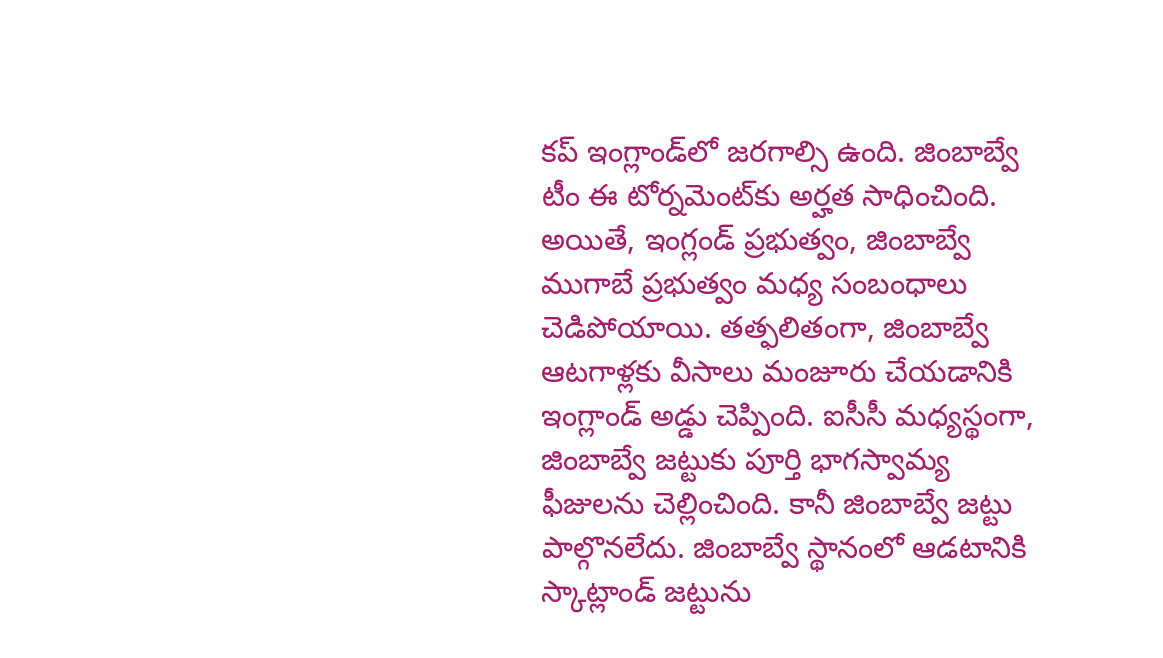కప్ ఇంగ్లాండ్‌లో జరగాల్సి ఉంది. జింబాబ్వే టీం ఈ టోర్నమెంట్‌కు అర్హత సాధించింది. అయితే, ఇంగ్లండ్ ప్రభుత్వం, జింబాబ్వే ముగాబే ప్రభుత్వం మధ్య సంబంధాలు చెడిపోయాయి. తత్ఫలితంగా, జింబాబ్వే ఆటగాళ్లకు వీసాలు మంజూరు చేయడానికి ఇంగ్లాండ్ అడ్డు చెప్పింది. ఐసీసీ మధ్యస్థంగా, జింబాబ్వే జట్టుకు పూర్తి భాగస్వామ్య ఫీజులను చెల్లించింది. కానీ జింబాబ్వే జట్టు పాల్గొనలేదు. జింబాబ్వే స్థానంలో ఆడటానికి స్కాట్లాండ్ జట్టును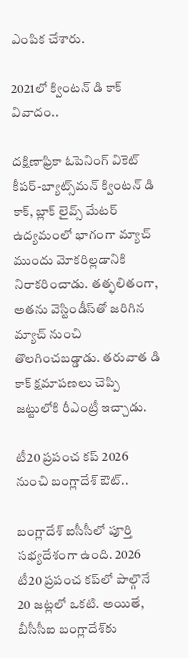ఎంపిక చేశారు.

2021లో క్వింటన్ డి కాక్ వివాదం..

దక్షిణాఫ్రికా ఓపెనింగ్ వికెట్ కీపర్-బ్యాట్స్‌మన్ క్వింటన్ డి కాక్, బ్లాక్ లైవ్స్ మేటర్ ఉద్యమంలో భాగంగా మ్యాచ్ ముందు మోకరిల్లడానికి నిరాకరించాడు. తత్ఫలితంగా, అతను వెస్టిండీస్‌తో జరిగిన మ్యాచ్ నుంచి తొలగించబడ్డాడు. తరువాత డి కాక్ క్షమాపణలు చెప్పి జట్టులోకి రీఎంట్రీ ఇచ్చాడు.

టీ20 ప్రపంచ కప్ 2026 నుంచి బంగ్లాదేశ్ ఔట్..

బంగ్లాదేశ్ ఐసీసీలో పూర్తి సభ్యదేశంగా ఉంది. 2026 టీ20 ప్రపంచ కప్‌లో పాల్గొనే 20 జట్లలో ఒకటి. అయితే, బీసీసీఐ బంగ్లాదేశ్‌కు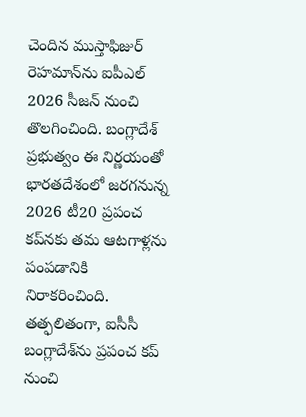చెందిన ముస్తాఫిజుర్ రెహమాన్‌ను ఐపీఎల్ 2026 సీజన్ నుంచి తొలగించింది. బంగ్లాదేశ్ ప్రభుత్వం ఈ నిర్ణయంతో భారతదేశంలో జరగనున్న 2026 టీ20 ప్రపంచ కప్‌నకు తమ ఆటగాళ్లను పంపడానికి నిరాకరించింది. తత్ఫలితంగా, ఐసీసీ బంగ్లాదేశ్‌ను ప్రపంచ కప్ నుంచి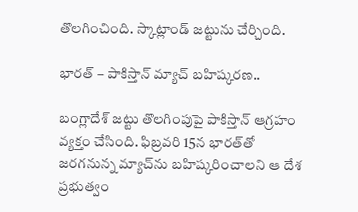తొలగించింది. స్కాట్లాండ్‌ జట్టును చేర్చింది.

భారత్ – పాకిస్తాన్ మ్యాచ్ బహిష్కరణ..

బంగ్లాదేశ్ జట్టు తొలగింపుపై పాకిస్తాన్ ఆగ్రహం వ్యక్తం చేసింది. ఫిబ్రవరి 15న భారత్‌తో జరగనున్న మ్యాచ్‌ను బహిష్కరించాలని ఆ దేశ ప్రభుత్వం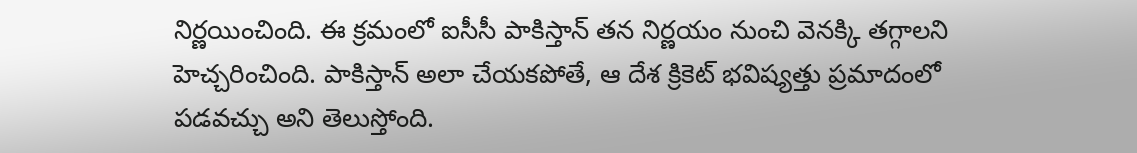నిర్ణయించింది. ఈ క్రమంలో ఐసీసీ పాకిస్తాన్ తన నిర్ణయం నుంచి వెనక్కి తగ్గాలని హెచ్చరించింది. పాకిస్తాన్ అలా చేయకపోతే, ఆ దేశ క్రికెట్ భవిష్యత్తు ప్రమాదంలో పడవచ్చు అని తెలుస్తోంది.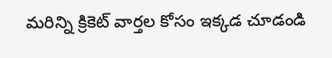మరిన్ని క్రికెట్ వార్తల కోసం ఇక్కడ చూడండి